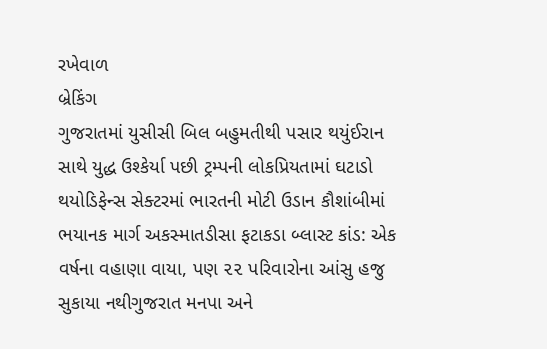રખેવાળ
બ્રેકિંગ
ગુજરાતમાં યુસીસી બિલ બહુમતીથી પસાર થયુંઈરાન સાથે યુદ્ધ ઉશ્કેર્યા પછી ટ્રમ્પની લોકપ્રિયતામાં ઘટાડો થયોડિફેન્સ સેક્ટરમાં ભારતની મોટી ઉડાન કૌશાંબીમાં ભયાનક માર્ગ અકસ્માતડીસા ફટાકડા બ્લાસ્ટ કાંડ: એક વર્ષના વહાણા વાયા, પણ ૨૨ પરિવારોના આંસુ હજુ સુકાયા નથીગુજરાત મનપા અને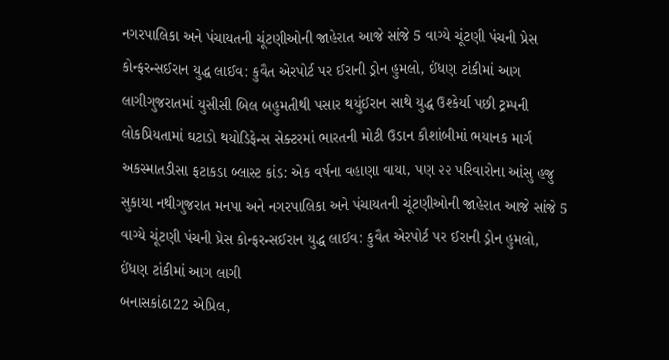નગરપાલિકા અને પંચાયતની ચૂંટણીઓની જાહેરાત આજે સાંજે 5 વાગ્યે ચૂંટણી પંચની પ્રેસ કોન્ફરન્સઈરાન યુદ્ધ લાઈવ: કુવૈત એરપોર્ટ પર ઈરાની ડ્રોન હુમલો, ઈંધણ ટાંકીમાં આગ લાગીગુજરાતમાં યુસીસી બિલ બહુમતીથી પસાર થયુંઈરાન સાથે યુદ્ધ ઉશ્કેર્યા પછી ટ્રમ્પની લોકપ્રિયતામાં ઘટાડો થયોડિફેન્સ સેક્ટરમાં ભારતની મોટી ઉડાન કૌશાંબીમાં ભયાનક માર્ગ અકસ્માતડીસા ફટાકડા બ્લાસ્ટ કાંડ: એક વર્ષના વહાણા વાયા, પણ ૨૨ પરિવારોના આંસુ હજુ સુકાયા નથીગુજરાત મનપા અને નગરપાલિકા અને પંચાયતની ચૂંટણીઓની જાહેરાત આજે સાંજે 5 વાગ્યે ચૂંટણી પંચની પ્રેસ કોન્ફરન્સઈરાન યુદ્ધ લાઈવ: કુવૈત એરપોર્ટ પર ઈરાની ડ્રોન હુમલો, ઈંધણ ટાંકીમાં આગ લાગી
બનાસકાંઠા22 એપ્રિલ,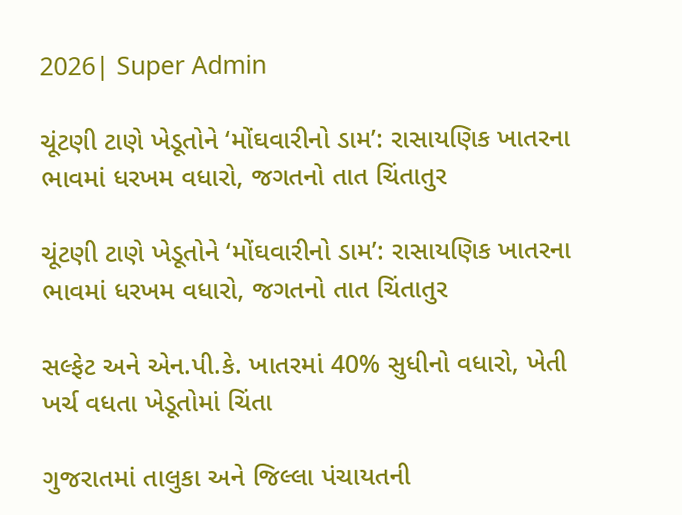2026| Super Admin

ચૂંટણી ટાણે ખેડૂતોને ‘મોંઘવારીનો ડામ’: રાસાયણિક ખાતરના ભાવમાં ધરખમ વધારો, જગતનો તાત ચિંતાતુર

ચૂંટણી ટાણે ખેડૂતોને ‘મોંઘવારીનો ડામ’: રાસાયણિક ખાતરના ભાવમાં ધરખમ વધારો, જગતનો તાત ચિંતાતુર

સલ્ફેટ અને એન.પી.કે. ખાતરમાં 40% સુધીનો વધારો, ખેતી ખર્ચ વધતા ખેડૂતોમાં ચિંતા

ગુજરાતમાં તાલુકા અને જિલ્લા પંચાયતની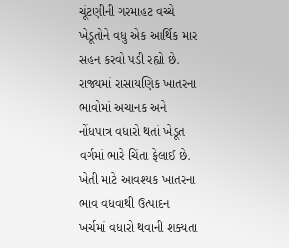ચૂંટણીની ગરમાહટ વચ્ચે ખેડૂતોને વધુ એક આર્થિક માર સહન કરવો પડી રહ્યો છે. રાજ્યમાં રાસાયણિક ખાતરના ભાવોમાં અચાનક અને નોંધપાત્ર વધારો થતાં ખેડૂત વર્ગમાં ભારે ચિંતા ફેલાઈ છે. ખેતી માટે આવશ્યક ખાતરના ભાવ વધવાથી ઉત્પાદન ખર્ચમાં વધારો થવાની શક્યતા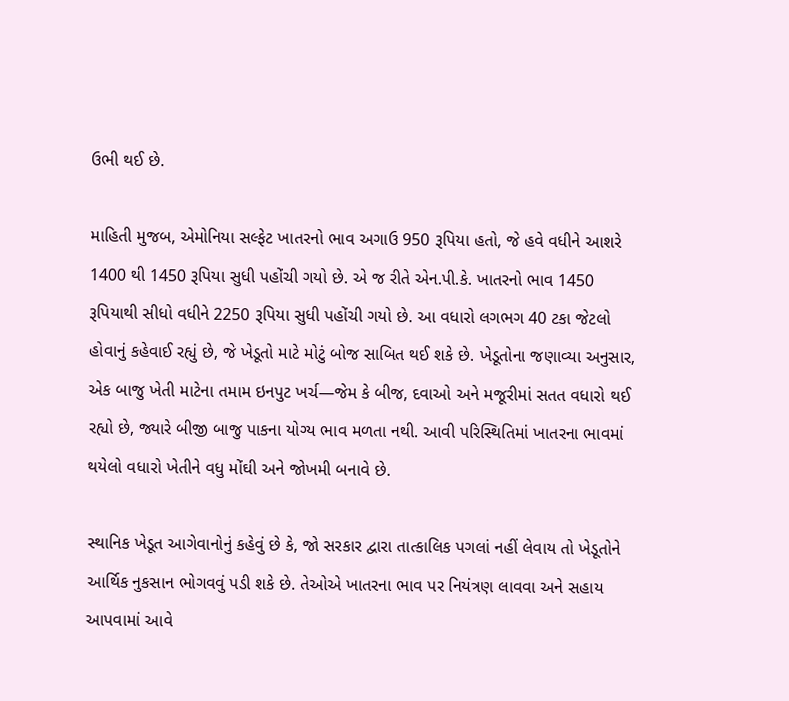ઉભી થઈ છે.

માહિતી મુજબ, એમોનિયા સલ્ફેટ ખાતરનો ભાવ અગાઉ 950 રૂપિયા હતો, જે હવે વધીને આશરે 1400 થી 1450 રૂપિયા સુધી પહોંચી ગયો છે. એ જ રીતે એન.પી.કે. ખાતરનો ભાવ 1450 રૂપિયાથી સીધો વધીને 2250 રૂપિયા સુધી પહોંચી ગયો છે. આ વધારો લગભગ 40 ટકા જેટલો હોવાનું કહેવાઈ રહ્યું છે, જે ખેડૂતો માટે મોટું બોજ સાબિત થઈ શકે છે. ખેડૂતોના જણાવ્યા અનુસાર, એક બાજુ ખેતી માટેના તમામ ઇનપુટ ખર્ચ—જેમ કે બીજ, દવાઓ અને મજૂરીમાં સતત વધારો થઈ રહ્યો છે, જ્યારે બીજી બાજુ પાકના યોગ્ય ભાવ મળતા નથી. આવી પરિસ્થિતિમાં ખાતરના ભાવમાં થયેલો વધારો ખેતીને વધુ મોંઘી અને જોખમી બનાવે છે.

સ્થાનિક ખેડૂત આગેવાનોનું કહેવું છે કે, જો સરકાર દ્વારા તાત્કાલિક પગલાં નહીં લેવાય તો ખેડૂતોને આર્થિક નુકસાન ભોગવવું પડી શકે છે. તેઓએ ખાતરના ભાવ પર નિયંત્રણ લાવવા અને સહાય આપવામાં આવે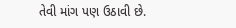તેવી માંગ પણ ઉઠાવી છે.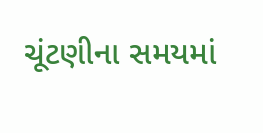ચૂંટણીના સમયમાં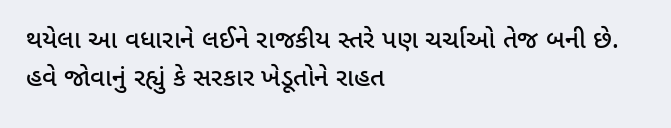થયેલા આ વધારાને લઈને રાજકીય સ્તરે પણ ચર્ચાઓ તેજ બની છે. હવે જોવાનું રહ્યું કે સરકાર ખેડૂતોને રાહત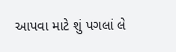આપવા માટે શું પગલાં લે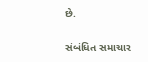છે.

સંબંધિત સમાચાર